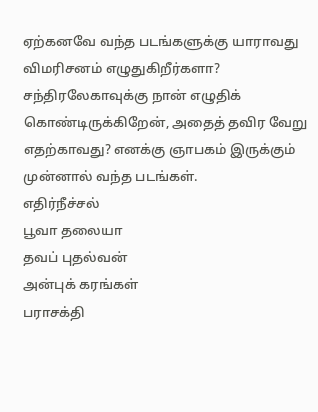ஏற்கனவே வந்த படங்களுக்கு யாராவது விமரிசனம் எழுதுகிறீர்களா? சந்திரலேகாவுக்கு நான் எழுதிக் கொண்டிருக்கிறேன், அதைத் தவிர வேறு எதற்காவது? எனக்கு ஞாபகம் இருக்கும் முன்னால் வந்த படங்கள்.
எதிர்நீச்சல்
பூவா தலையா
தவப் புதல்வன்
அன்புக் கரங்கள்
பராசக்தி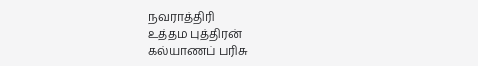நவராத்திரி
உத்தம புத்திரன்
கல்யாணப் பரிசு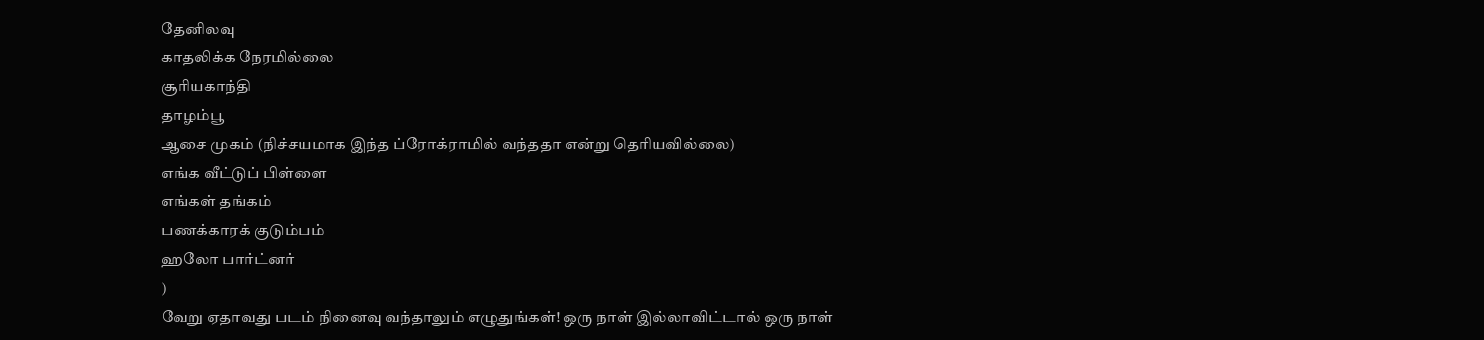தேனிலவு
காதலிக்க நேரமில்லை
சூரியகாந்தி
தாழம்பூ
ஆசை முகம் (நிச்சயமாக இந்த ப்ரோக்ராமில் வந்ததா என்று தெரியவில்லை)
எங்க வீட்டுப் பிள்ளை
எங்கள் தங்கம்
பணக்காரக் குடும்பம்
ஹலோ பார்ட்னர்
)
வேறு ஏதாவது படம் நினைவு வந்தாலும் எழுதுங்கள்! ஒரு நாள் இல்லாவிட்டால் ஒரு நாள்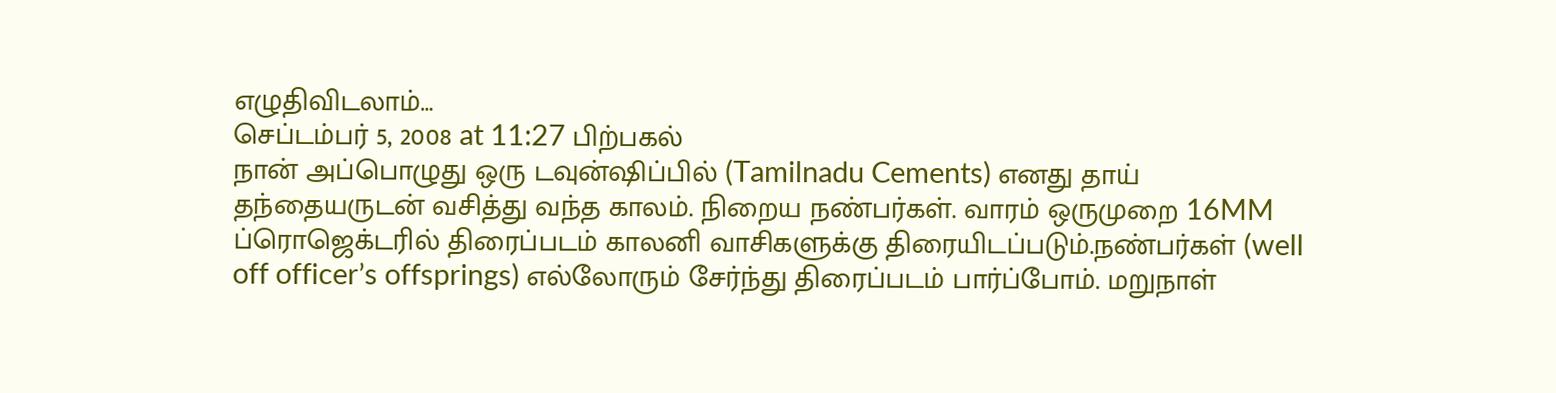எழுதிவிடலாம்…
செப்டம்பர் 5, 2008 at 11:27 பிற்பகல்
நான் அப்பொழுது ஒரு டவுன்ஷிப்பில் (Tamilnadu Cements) எனது தாய் தந்தையருடன் வசித்து வந்த காலம். நிறைய நண்பர்கள். வாரம் ஒருமுறை 16MM ப்ரொஜெக்டரில் திரைப்படம் காலனி வாசிகளுக்கு திரையிடப்படும்.நண்பர்கள் (well off officer’s offsprings) எல்லோரும் சேர்ந்து திரைப்படம் பார்ப்போம். மறுநாள்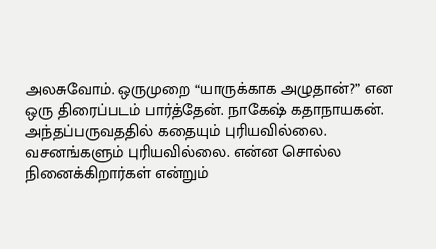அலசுவோம். ஒருமுறை “யாருக்காக அழுதான்?” என ஒரு திரைப்படம் பார்த்தேன். நாகேஷ் கதாநாயகன். அந்தப்பருவததில் கதையும் புரியவில்லை. வசனங்களும் புரியவில்லை. என்ன சொல்ல நினைக்கிறார்கள் என்றும்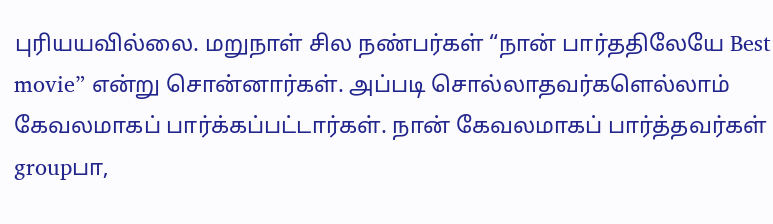புரியயவில்லை. மறுநாள் சில நண்பர்கள் “நான் பார்ததிலேயே Best movie” என்று சொன்னார்கள். அப்படி சொல்லாதவர்களெல்லாம் கேவலமாகப் பார்க்கப்பட்டார்கள். நான் கேவலமாகப் பார்த்தவர்கள் groupபா,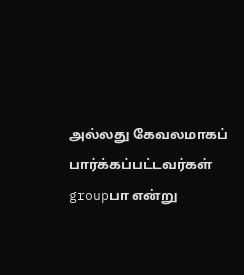அல்லது கேவலமாகப் பார்க்கப்பட்டவர்கள் groupபா என்று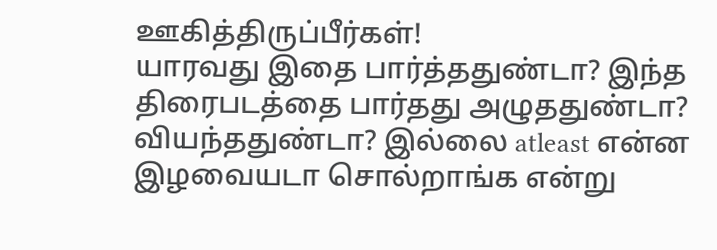ஊகித்திருப்பீர்கள்!
யாரவது இதை பார்த்ததுண்டா? இந்த திரைபடத்தை பார்தது அழுததுண்டா? வியந்ததுண்டா? இல்லை atleast என்ன இழவையடா சொல்றாங்க என்று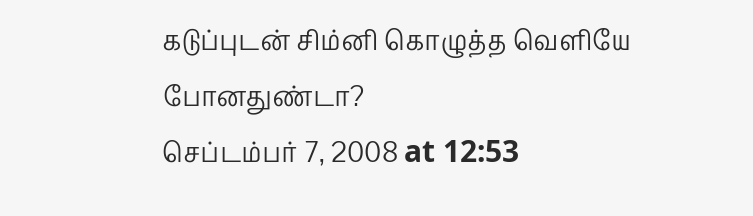கடுப்புடன் சிம்னி கொழுத்த வெளியே போனதுண்டா?
செப்டம்பர் 7, 2008 at 12:53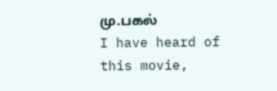மு.பகல்
I have heard of this movie,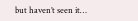but haven’t seen it…